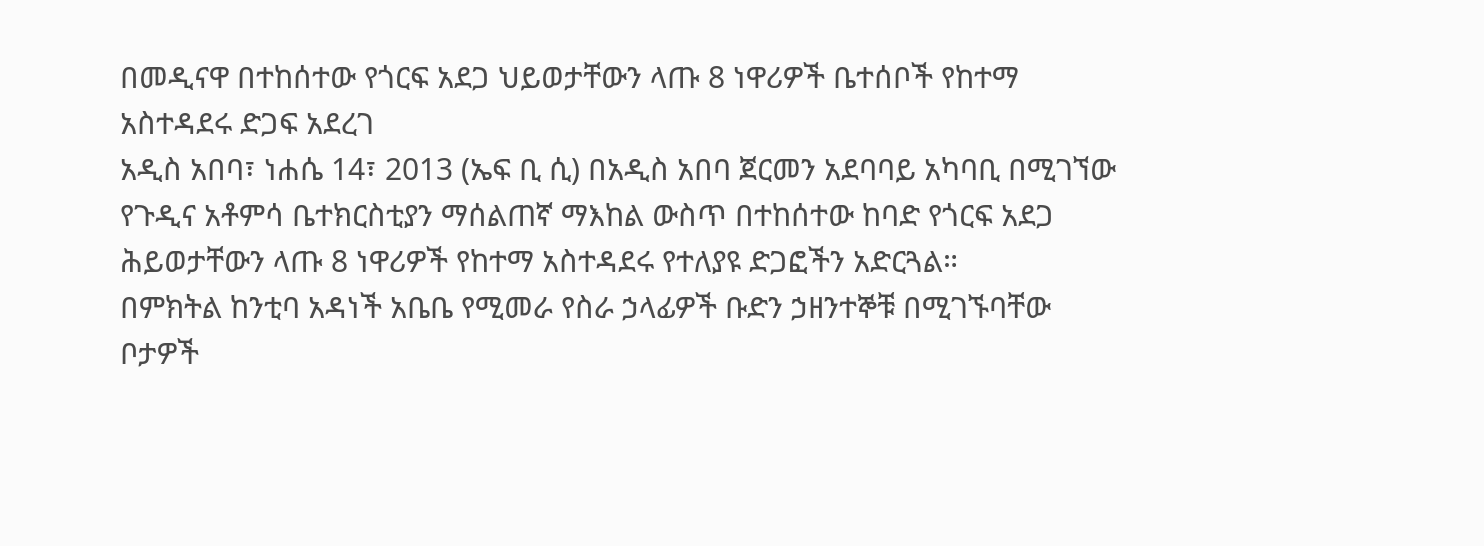በመዲናዋ በተከሰተው የጎርፍ አደጋ ህይወታቸውን ላጡ 8 ነዋሪዎች ቤተሰቦች የከተማ አስተዳደሩ ድጋፍ አደረገ
አዲስ አበባ፣ ነሐሴ 14፣ 2013 (ኤፍ ቢ ሲ) በአዲስ አበባ ጀርመን አደባባይ አካባቢ በሚገኘው የጉዲና አቶምሳ ቤተክርስቲያን ማሰልጠኛ ማእከል ውስጥ በተከሰተው ከባድ የጎርፍ አደጋ ሕይወታቸውን ላጡ 8 ነዋሪዎች የከተማ አስተዳደሩ የተለያዩ ድጋፎችን አድርጓል።
በምክትል ከንቲባ አዳነች አቤቤ የሚመራ የስራ ኃላፊዎች ቡድን ኃዘንተኞቹ በሚገኙባቸው ቦታዎች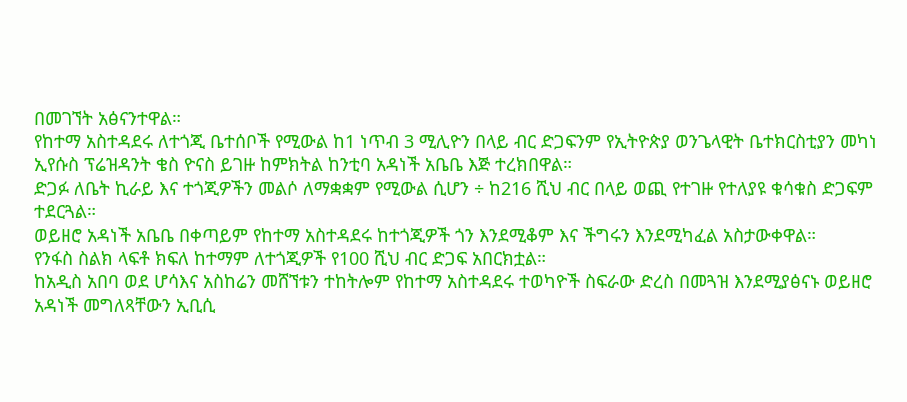በመገኘት አፅናንተዋል።
የከተማ አስተዳደሩ ለተጎጂ ቤተሰቦች የሚውል ከ1 ነጥብ 3 ሚሊዮን በላይ ብር ድጋፍንም የኢትዮጵያ ወንጌላዊት ቤተክርስቲያን መካነ ኢየሱስ ፕሬዝዳንት ቄስ ዮናስ ይገዙ ከምክትል ከንቲባ አዳነች አቤቤ እጅ ተረክበዋል።
ድጋፉ ለቤት ኪራይ እና ተጎጂዎችን መልሶ ለማቋቋም የሚውል ሲሆን ÷ ከ216 ሺህ ብር በላይ ወጪ የተገዙ የተለያዩ ቁሳቁስ ድጋፍም ተደርጓል።
ወይዘሮ አዳነች አቤቤ በቀጣይም የከተማ አስተዳደሩ ከተጎጂዎች ጎን እንደሚቆም እና ችግሩን እንደሚካፈል አስታውቀዋል።
የንፋስ ስልክ ላፍቶ ክፍለ ከተማም ለተጎጂዎች የ100 ሺህ ብር ድጋፍ አበርክቷል።
ከአዲስ አበባ ወደ ሆሳእና አስከሬን መሸኘቱን ተከትሎም የከተማ አስተዳደሩ ተወካዮች ስፍራው ድረስ በመጓዝ እንደሚያፅናኑ ወይዘሮ አዳነች መግለጻቸውን ኢቢሲ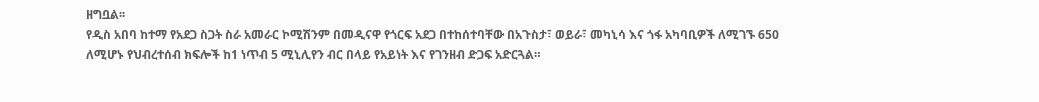ዘግቧል፡፡
የዲስ አበባ ከተማ የአደጋ ስጋት ስራ አመራር ኮሚሽንም በመዲናዋ የጎርፍ አደጋ በተከሰተባቸው በአጉስታ፣ ወይራ፣ መካኒሳ እና ጎፋ አካባቢዎች ለሚገኙ 650 ለሚሆኑ የህብረተሰብ ክፍሎች ከ1 ነጥብ 5 ሚኒሊየን ብር በላይ የአይነት እና የገንዘብ ድጋፍ አድርጓል።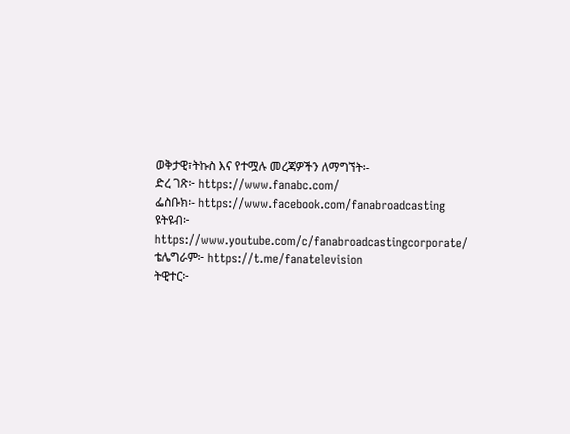ወቅታዊ፣ትኩስ እና የተሟሉ መረጃዎችን ለማግኘት፡-
ድረ ገጽ፦ https://www.fanabc.com/
ፌስቡክ፡- https://www.facebook.com/fanabroadcasting
ዩትዩብ፦ https://www.youtube.com/c/fanabroadcastingcorporate/
ቴሌግራም፦ https://t.me/fanatelevision
ትዊተር፦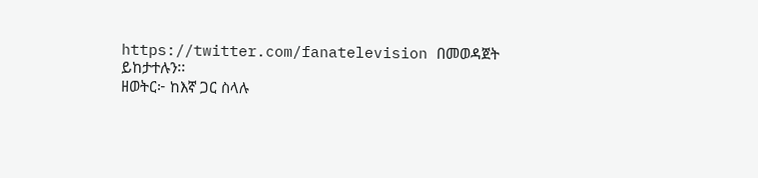https://twitter.com/fanatelevision በመወዳጀት ይከታተሉን፡፡
ዘወትር፦ ከእኛ ጋር ስላሉ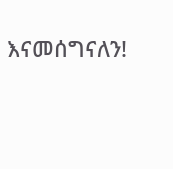እናመሰግናለን!